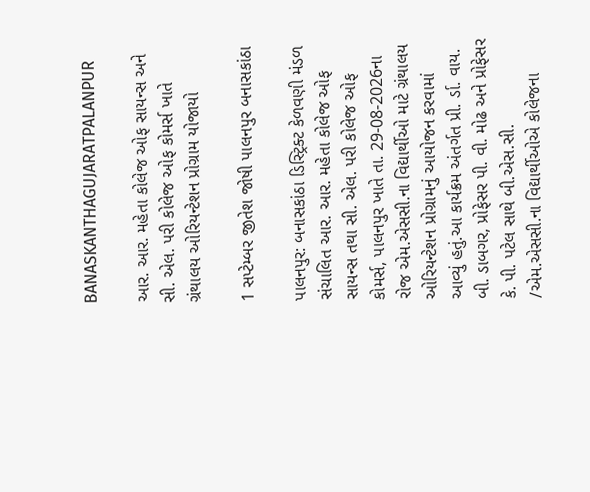BANASKANTHAGUJARATPALANPUR

આર. આર. મહેતા કોલેજ ઓફ સાયન્સ અને સી. એલ. પરી કોલેજ ઓફ કોમર્સ ખાતે ગ્રંથાલય ઓરિયન્ટેશન પ્રોગ્રામ યોજાયો

1 સપ્ટેમ્બર જીતેશ જોષી પાલનપુર બનાસકાંઠા

પાલનપુર: બનાસકાંઠા ડિસ્ટ્રિક્ટ કેળવણી મંડળ સંચાલિત આર. આર. મહેતા કોલેજ ઓફ સાયન્સ તથા સી. એલ. પરી કોલેજ ઓફ કોમર્સ, પાલનપુર ખાતે તા. 29-08-2026ના રોજ એમ.એસસી.ના વિદ્યાર્થીઓ માટે ગ્રંથાલય ઓરિયન્ટેશન પ્રોગ્રામનું આયોજન કરવામાં આવ્યું હતું.આ કાર્યક્રમ અંતર્ગત પ્રી. ર્ડા. વાય. બી. ડાબગર, પ્રોફેસર પી. વી. મોઢ અને પ્રોફેસર કે. પી. પટેલ સાથે બી.એસ.સી. /એમ.એસસી.ના વિદ્યાર્થીઓએ કોલેજના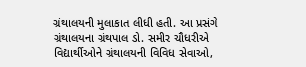ગ્રંથાલયની મુલાકાત લીધી હતી. આ પ્રસંગે ગ્રંથાલયના ગ્રંથપાલ ડો. સમીર ચૌધરીએ વિદ્યાર્થીઓને ગ્રંથાલયની વિવિધ સેવાઓ,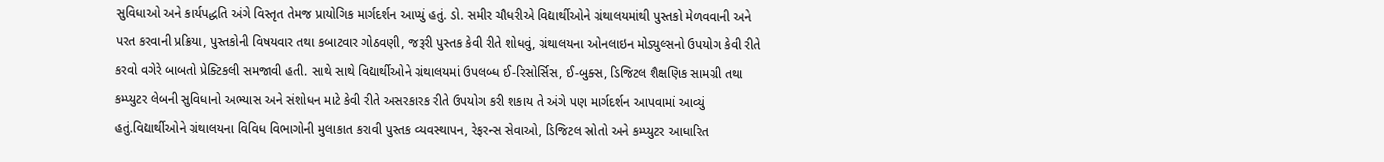સુવિધાઓ અને કાર્યપદ્ધતિ અંગે વિસ્તૃત તેમજ પ્રાયોગિક માર્ગદર્શન આપ્યું હતું. ડો. સમીર ચૌધરીએ વિદ્યાર્થીઓને ગ્રંથાલયમાંથી પુસ્તકો મેળવવાની અને પરત કરવાની પ્રક્રિયા, પુસ્તકોની વિષયવાર તથા કબાટવાર ગોઠવણી, જરૂરી પુસ્તક કેવી રીતે શોધવું, ગ્રંથાલયના ઓનલાઇન મોડ્યુલ્સનો ઉપયોગ કેવી રીતે કરવો વગેરે બાબતો પ્રેક્ટિકલી સમજાવી હતી. સાથે સાથે વિદ્યાર્થીઓને ગ્રંથાલયમાં ઉપલબ્ધ ઈ-રિસોર્સિસ, ઈ-બુક્સ, ડિજિટલ શૈક્ષણિક સામગ્રી તથા કમ્પ્યુટર લેબની સુવિધાનો અભ્યાસ અને સંશોધન માટે કેવી રીતે અસરકારક રીતે ઉપયોગ કરી શકાય તે અંગે પણ માર્ગદર્શન આપવામાં આવ્યું હતું.વિદ્યાર્થીઓને ગ્રંથાલયના વિવિધ વિભાગોની મુલાકાત કરાવી પુસ્તક વ્યવસ્થાપન, રેફરન્સ સેવાઓ, ડિજિટલ સ્રોતો અને કમ્પ્યુટર આધારિત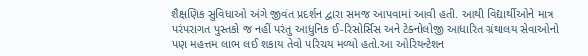શૈક્ષણિક સુવિધાઓ અંગે જીવંત પ્રદર્શન દ્વારા સમજ આપવામાં આવી હતી. આથી વિદ્યાર્થીઓને માત્ર પરંપરાગત પુસ્તકો જ નહીં પરંતુ આધુનિક ઈ-રિસોર્સિસ અને ટેક્નોલોજી આધારિત ગ્રંથાલય સેવાઓનો પણ મહત્તમ લાભ લઈ શકાય તેવો પરિચય મળ્યો હતો.આ ઓરિયન્ટેશન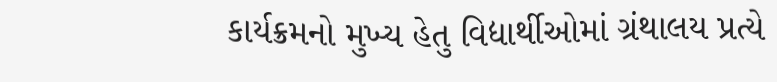કાર્યક્રમનો મુખ્ય હેતુ વિદ્યાર્થીઓમાં ગ્રંથાલય પ્રત્યે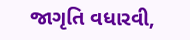જાગૃતિ વધારવી,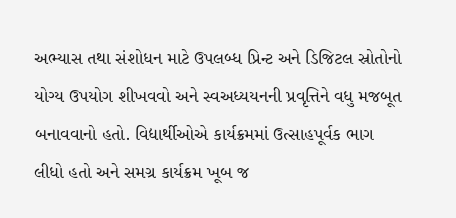અભ્યાસ તથા સંશોધન માટે ઉપલબ્ધ પ્રિન્ટ અને ડિજિટલ સ્રોતોનો યોગ્ય ઉપયોગ શીખવવો અને સ્વઅધ્યયનની પ્રવૃત્તિને વધુ મજબૂત બનાવવાનો હતો. વિદ્યાર્થીઓએ કાર્યક્રમમાં ઉત્સાહપૂર્વક ભાગ લીધો હતો અને સમગ્ર કાર્યક્રમ ખૂબ જ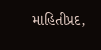માહિતીપ્રદ,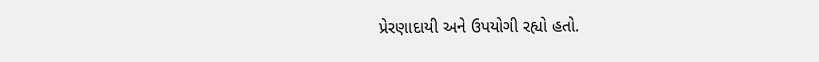પ્રેરણાદાયી અને ઉપયોગી રહ્યો હતો.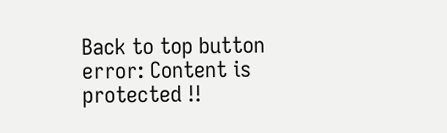Back to top button
error: Content is protected !!